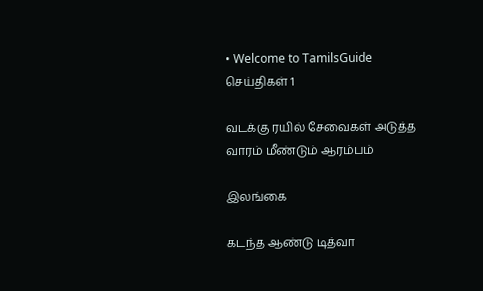• Welcome to TamilsGuide
செய்திகள் 1

வடக்கு ரயில் சேவைகள் அடுத்த வாரம் மீண்டும் ஆரம்பம்

இலங்கை

கடந்த ஆண்டு டித்வா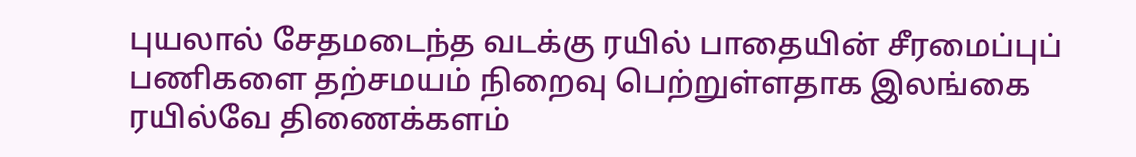புயலால் சேதமடைந்த வடக்கு ரயில் பாதையின் சீரமைப்புப் பணிகளை தற்சமயம் நிறைவு பெற்றுள்ளதாக இலங்கை ரயில்வே திணைக்களம்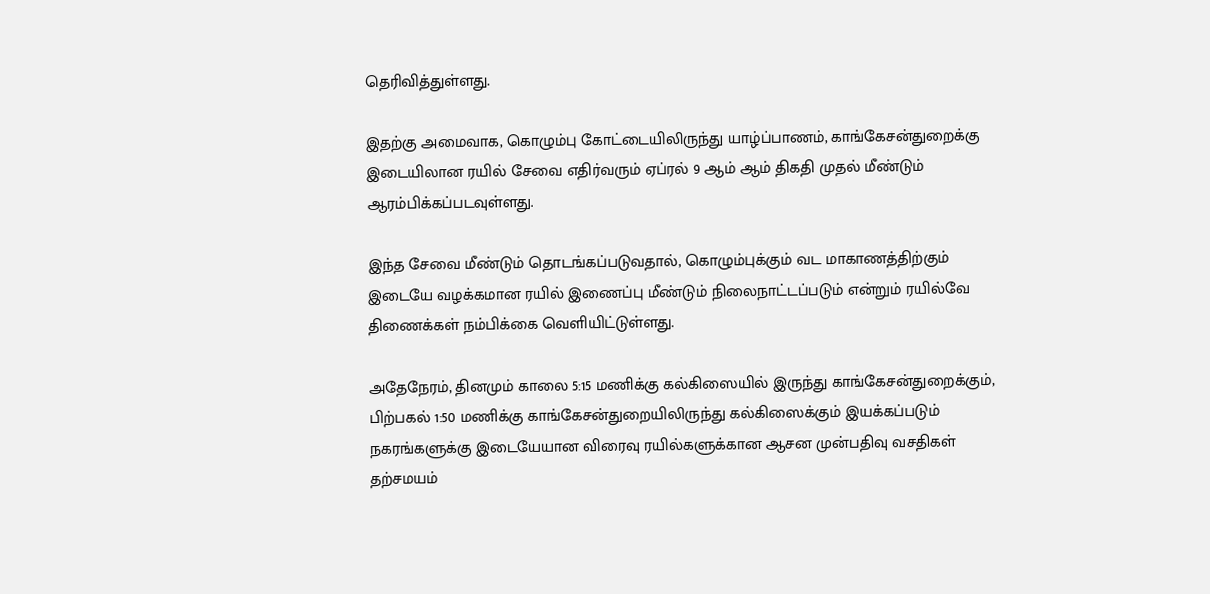தெரிவித்துள்ளது.

இதற்கு அமைவாக, கொழும்பு கோட்டையிலிருந்து யாழ்ப்பாணம், காங்கேசன்துறைக்கு இடையிலான ரயில் சேவை எதிர்வரும் ஏப்ரல் 9 ஆம் ஆம் திகதி முதல் மீண்டும் ஆரம்பிக்கப்படவுள்ளது.

இந்த சேவை மீண்டும் தொடங்கப்படுவதால், கொழும்புக்கும் வட மாகாணத்திற்கும் இடையே வழக்கமான ரயில் இணைப்பு மீண்டும் நிலைநாட்டப்படும் என்றும் ரயில்வே திணைக்கள் நம்பிக்கை வெளியிட்டுள்ளது.

அதேநேரம், தினமும் காலை 5:15 மணிக்கு கல்கிஸையில் இருந்து காங்கேசன்துறைக்கும், பிற்பகல் 1:50 மணிக்கு காங்கேசன்துறையிலிருந்து கல்கிஸைக்கும் இயக்கப்படும் நகரங்களுக்கு இடையேயான விரைவு ரயில்களுக்கான ஆசன முன்பதிவு வசதிகள் தற்சமயம்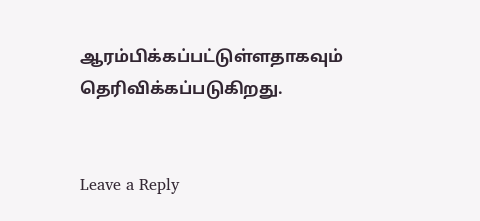ஆரம்பிக்கப்பட்டுள்ளதாகவும் தெரிவிக்கப்படுகிறது.


Leave a Reply